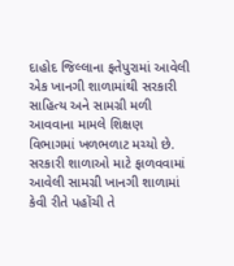દાહોદ જિલ્લાના ફતેપુરામાં આવેલી એક ખાનગી શાળામાંથી સરકારી સાહિત્ય અને સામગ્રી મળી આવવાના મામલે શિક્ષણ વિભાગમાં ખળભળાટ મચ્યો છે. સરકારી શાળાઓ માટે ફાળવવામાં આવેલી સામગ્રી ખાનગી શાળામાં કેવી રીતે પહોંચી તે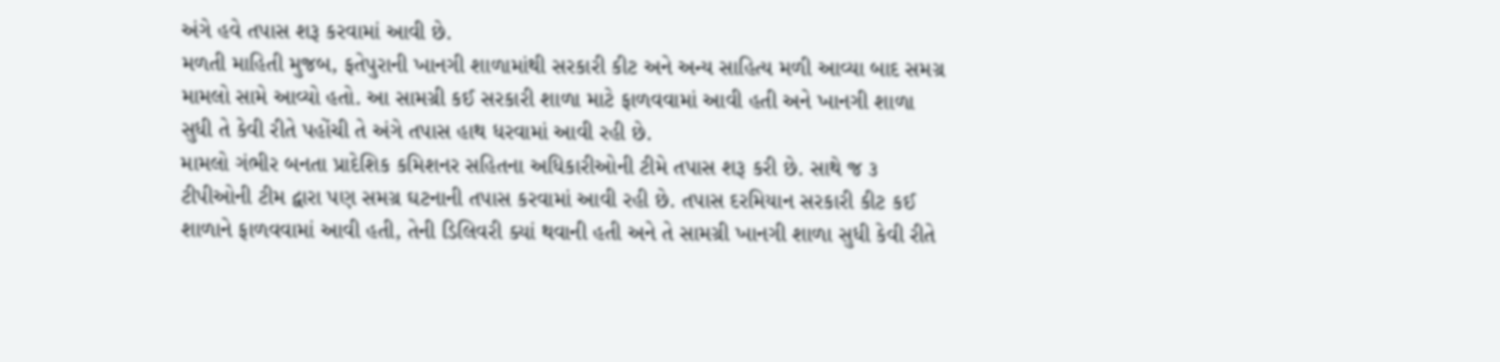અંગે હવે તપાસ શરૂ કરવામાં આવી છે.
મળતી માહિતી મુજબ, ફતેપુરાની ખાનગી શાળામાંથી સરકારી કીટ અને અન્ય સાહિત્ય મળી આવ્યા બાદ સમગ્ર મામલો સામે આવ્યો હતો. આ સામગ્રી કઈ સરકારી શાળા માટે ફાળવવામાં આવી હતી અને ખાનગી શાળા સુધી તે કેવી રીતે પહોંચી તે અંગે તપાસ હાથ ધરવામાં આવી રહી છે.
મામલો ગંભીર બનતા પ્રાદેશિક કમિશનર સહિતના અધિકારીઓની ટીમે તપાસ શરૂ કરી છે. સાથે જ ૩ ટીપીઓની ટીમ દ્વારા પણ સમગ્ર ઘટનાની તપાસ કરવામાં આવી રહી છે. તપાસ દરમિયાન સરકારી કીટ કઈ શાળાને ફાળવવામાં આવી હતી, તેની ડિલિવરી ક્યાં થવાની હતી અને તે સામગ્રી ખાનગી શાળા સુધી કેવી રીતે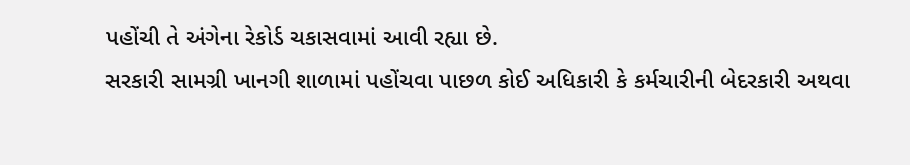પહોંચી તે અંગેના રેકોર્ડ ચકાસવામાં આવી રહ્યા છે.
સરકારી સામગ્રી ખાનગી શાળામાં પહોંચવા પાછળ કોઈ અધિકારી કે કર્મચારીની બેદરકારી અથવા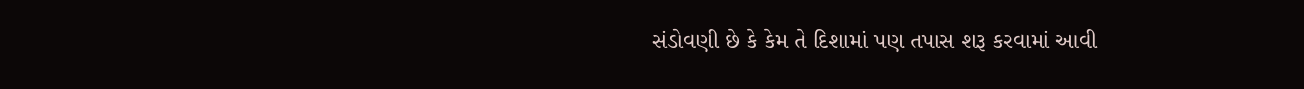સંડોવણી છે કે કેમ તે દિશામાં પણ તપાસ શરૂ કરવામાં આવી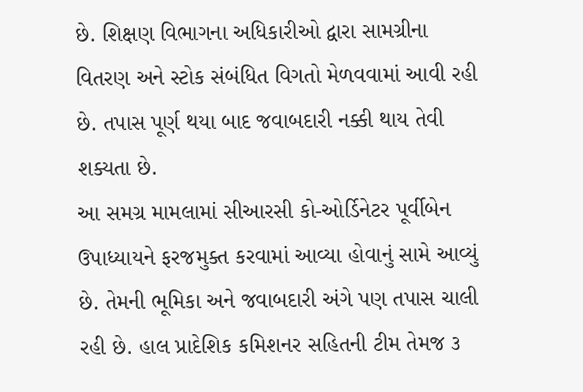છે. શિક્ષણ વિભાગના અધિકારીઓ દ્વારા સામગ્રીના વિતરણ અને સ્ટોક સંબંધિત વિગતો મેળવવામાં આવી રહી છે. તપાસ પૂર્ણ થયા બાદ જવાબદારી નક્કી થાય તેવી શક્યતા છે.
આ સમગ્ર મામલામાં સીઆરસી કો-ઓર્ડિનેટર પૂર્વીબેન ઉપાધ્યાયને ફરજમુક્ત કરવામાં આવ્યા હોવાનું સામે આવ્યું છે. તેમની ભૂમિકા અને જવાબદારી અંગે પણ તપાસ ચાલી રહી છે. હાલ પ્રાદેશિક કમિશનર સહિતની ટીમ તેમજ ૩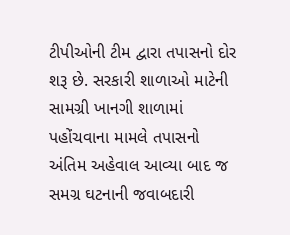ટીપીઓની ટીમ દ્વારા તપાસનો દોર શરૂ છે. સરકારી શાળાઓ માટેની સામગ્રી ખાનગી શાળામાં પહોંચવાના મામલે તપાસનો અંતિમ અહેવાલ આવ્યા બાદ જ સમગ્ર ઘટનાની જવાબદારી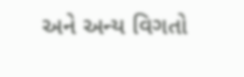અને અન્ય વિગતો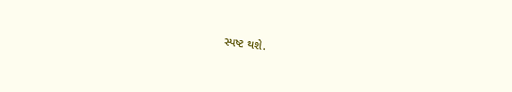સ્પષ્ટ થશે.